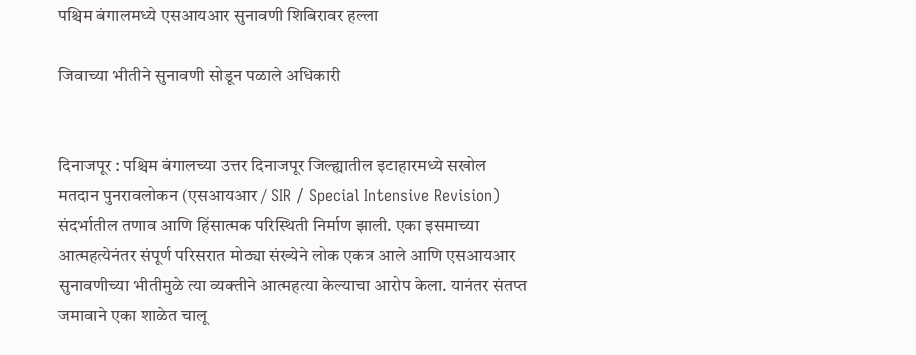पश्चिम बंगालमध्ये एसआयआर सुनावणी शिबिरावर हल्ला

जिवाच्या भीतीने सुनावणी सोडून पळाले अधिकारी


दिनाजपूर : पश्चिम बंगालच्या उत्तर दिनाजपूर जिल्ह्यातील इटाहारमध्ये सखोल मतदान पुनरावलोकन (एसआयआर / SIR / Special Intensive Revision) संदर्भातील तणाव आणि हिंसात्मक परिस्थिती निर्माण झाली. एका इसमाच्या आत्महत्येनंतर संपूर्ण परिसरात मोठ्या संख्येने लोक एकत्र आले आणि एसआयआर सुनावणीच्या भीतीमुळे त्या व्यक्तीने आत्महत्या केल्याचा आरोप केला. यानंतर संतप्त जमावाने एका शाळेत चालू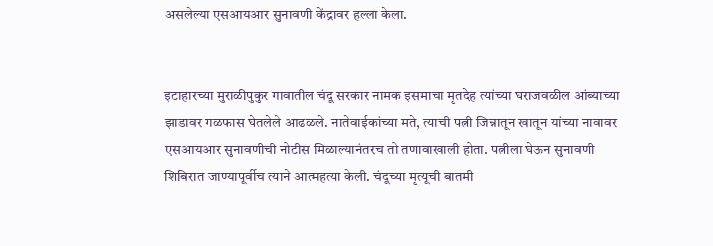असलेल्या एसआयआर सुनावणी केंद्रावर हल्ला केला.


इटाहारच्या मुराळीपुकुर गावातील चंदू सरकार नामक इसमाचा मृतदेह त्यांच्या घराजवळील आंब्याच्या झाडावर गळफास घेतलेले आढळले. नातेवाईकांच्या मते, त्याची पत्नी जिन्नातून खातून यांच्या नावावर एसआयआर सुनावणीची नोटीस मिळाल्यानंतरच तो तणावाखाली होता. पत्नीला घेऊन सुनावणी शिबिरात जाण्यापूर्वीच त्याने आत्महत्या केली. चंदूच्या मृत्यूची बातमी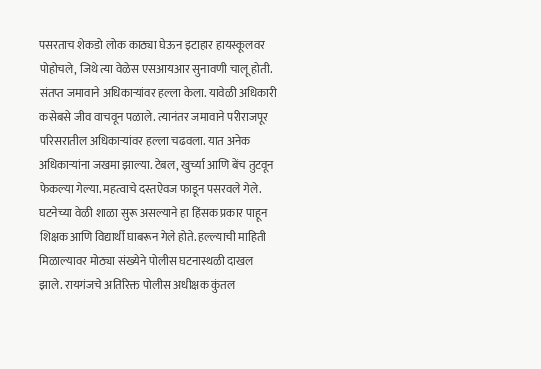पसरताच शेकडो लोक काठ्या घेऊन इटाहार हायस्कूलवर पोहोचले, जिथे त्या वेळेस एसआयआर सुनावणी चालू होती. संतप्त जमावाने अधिकाऱ्यांवर हल्ला केला. यावेळी अधिकारी कसेबसे जीव वाचवून पळाले. त्यानंतर जमावाने परीराजपूर परिसरातील अधिकाऱ्यांवर हल्ला चढवला. यात अनेक अधिकाऱ्यांना जखमा झाल्या. टेबल, खुर्च्या आणि बेंच तुटवून फेकल्या गेल्या. महत्वाचे दस्तऐवज फाडून पसरवले गेले. घटनेच्या वेळी शाळा सुरू असल्याने हा हिंसक प्रकार पाहून शिक्षक आणि विद्यार्थी घाबरून गेले होते. हल्ल्याची माहिती मिळाल्यावर मोठ्या संख्येने पोलीस घटनास्थळी दाखल झाले. रायगंजचे अतिरिक्त पोलीस अधीक्षक कुंतल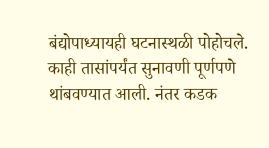बंद्योपाध्यायही घटनास्थळी पोहोचले. काही तासांपर्यंत सुनावणी पूर्णपणे थांबवण्यात आली. नंतर कडक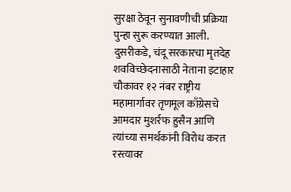सुरक्षा ठेवून सुनावणीची प्रक्रिया पुन्हा सुरू करण्यात आली. दुसरीकडे, चंदू सरकारचा मृतदेह शवविच्छेदनासाठी नेताना इटाहार चौकावर १२ नंबर राष्ट्रीय महामार्गावर तृणमूल काँग्रेसचे आमदार मुशर्रफ हुसैन आणि त्यांच्या समर्थकांनी विरोध करत रस्त्यावर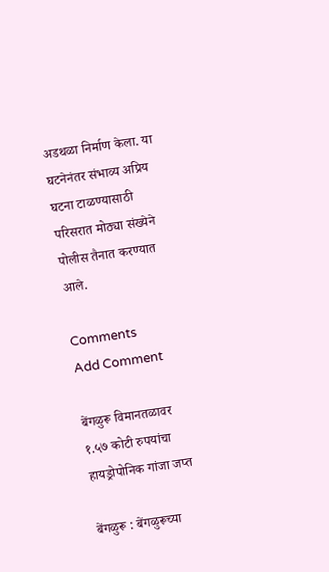अडथळा निर्माण केला. या घटनेनंतर संभाव्य अप्रिय घटना टाळण्यासाठी परिसरात मोठ्या संख्येने पोलीस तैनात करण्यात आले.

Comments
Add Comment

बेंगळुरू विमानतळावर १.५७ कोटी रुपयांचा हायड्रोपोनिक गांजा जप्त

बेंगळुरू : बेंगळुरूच्या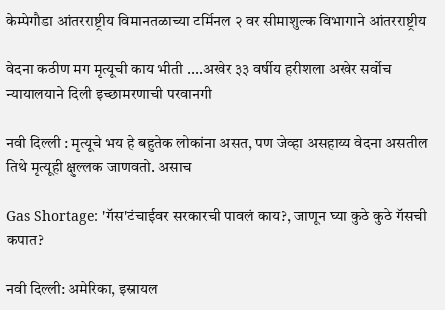केम्पेगौडा आंतरराष्ट्रीय विमानतळाच्या टर्मिनल २ वर सीमाशुल्क विभागाने आंतरराष्ट्रीय

वेदना कठीण मग मृत्यूची काय भीती ....अखेर ३३ वर्षीय हरीशला अखेर सर्वोच न्यायालयाने दिली इच्छामरणाची परवानगी

नवी दिल्ली : मृत्यूचे भय हे बहुतेक लोकांना असत, पण जेव्हा असहाय्य वेदना असतील तिथे मृत्यूही क्षुल्लक जाणवतो. असाच

Gas Shortage: 'गॅस'टंचाईवर सरकारची पावलं काय?, जाणून घ्या कुठे कुठे गॅसची कपात?

नवी दिल्ली: अमेरिका, इस्रायल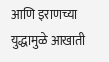आणि इराणच्या युद्धामुळे आखाती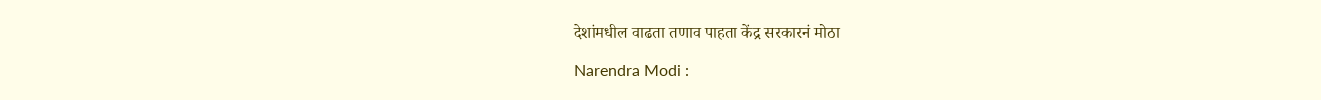देशांमधील वाढता तणाव पाहता केंद्र सरकारनं मोठा

Narendra Modi :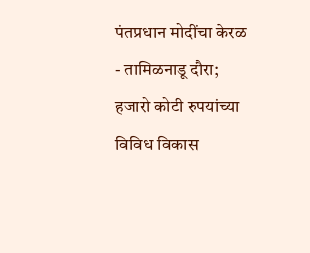पंतप्रधान मोदींचा केरळ - तामिळनाडू दौरा; हजारो कोटी रुपयांच्या विविध विकास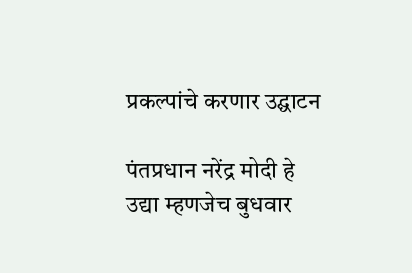प्रकल्पांचे करणार उद्घाटन

पंतप्रधान नरेंद्र मोदी हे उद्या म्हणजेच बुधवार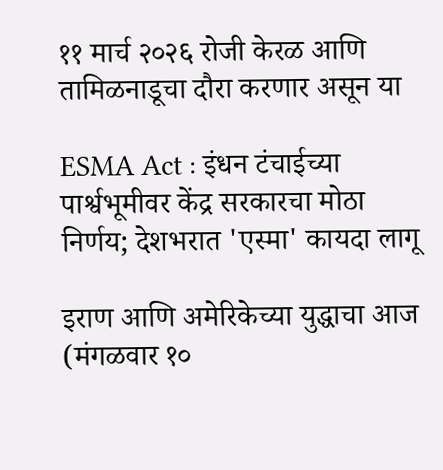११ मार्च २०२६ रोजी केरळ आणि तामिळनाडूचा दौरा करणार असून या

ESMA Act : इंधन टंचाईच्या पार्श्वभूमीवर केंद्र सरकारचा मोठा निर्णय; देशभरात 'एस्मा' कायदा लागू

इराण आणि अमेरिकेच्या युद्धाचा आज (मंगळवार १०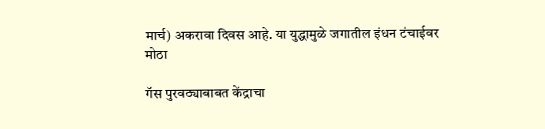मार्च) अकरावा दिवस आहे. या युद्धामुळे जगातील इंधन टंचाईवर मोठा

गॅस पुरवठ्याबाबत केंद्राचा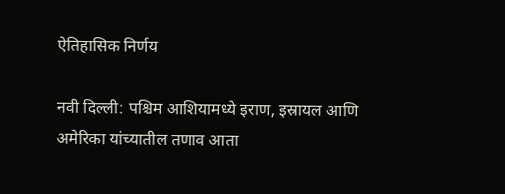ऐतिहासिक निर्णय

नवी दिल्ली: पश्चिम आशियामध्ये इराण, इस्रायल आणि अमेरिका यांच्यातील तणाव आता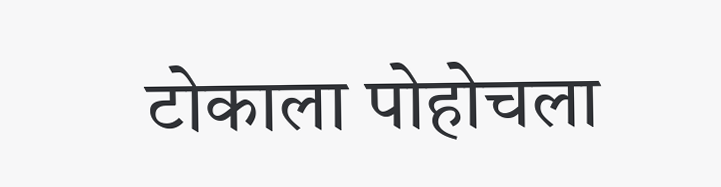टोकाला पोहोचला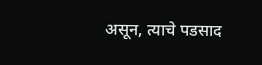असून, त्याचे पडसाद